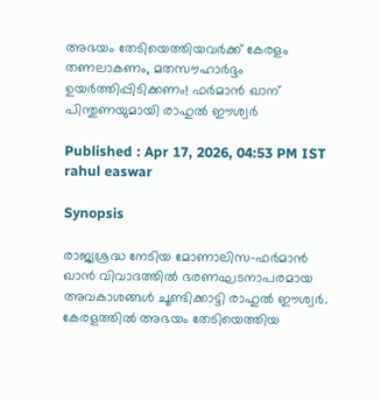അഭയം തേടിയെത്തിയവർക്ക് കേരളം തണലാകണം, മതസൗഹാർദ്ദം ഉയർത്തിപ്പിടിക്കണം! ഫർമാൻ ഖാന് പിന്തുണയുമായി രാഹുൽ ഈശ്വർ

Published : Apr 17, 2026, 04:53 PM IST
rahul easwar

Synopsis

രാജ്യശ്രദ്ധ നേടിയ മോണാലിസ-ഫർമാൻ ഖാൻ വിവാദത്തിൽ ഭരണഘടനാപരമായ അവകാശങ്ങൾ ചൂണ്ടിക്കാട്ടി രാഹുൽ ഈശ്വർ. കേരളത്തിൽ അഭയം തേടിയെത്തിയ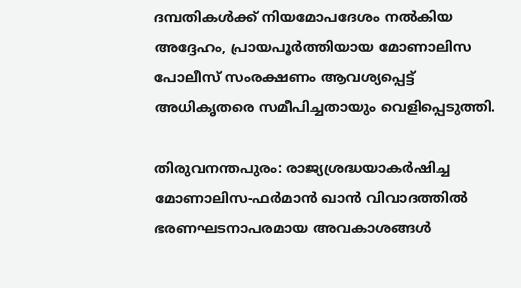ദമ്പതികൾക്ക് നിയമോപദേശം നൽകിയ അദ്ദേഹം, പ്രായപൂർത്തിയായ മോണാലിസ പോലീസ് സംരക്ഷണം ആവശ്യപ്പെട്ട് അധികൃതരെ സമീപിച്ചതായും വെളിപ്പെടുത്തി.

തിരുവനന്തപുരം: രാജ്യശ്രദ്ധയാകർഷിച്ച മോണാലിസ-ഫർമാൻ ഖാൻ വിവാദത്തിൽ ഭരണഘടനാപരമായ അവകാശങ്ങൾ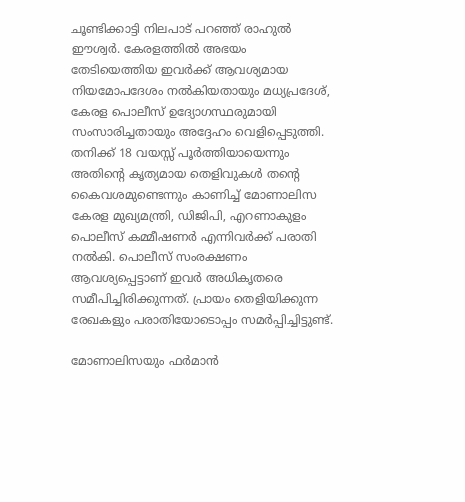ചൂണ്ടിക്കാട്ടി നിലപാട് പറഞ്ഞ് രാഹുൽ ഈശ്വർ. കേരളത്തിൽ അഭയം തേടിയെത്തിയ ഇവർക്ക് ആവശ്യമായ നിയമോപദേശം നൽകിയതായും മധ്യപ്രദേശ്, കേരള പൊലീസ് ഉദ്യോഗസ്ഥരുമായി സംസാരിച്ചതായും അദ്ദേഹം വെളിപ്പെടുത്തി. തനിക്ക് 18 വയസ്സ് പൂർത്തിയായെന്നും അതിന്റെ കൃത്യമായ തെളിവുകൾ തന്റെ കൈവശമുണ്ടെന്നും കാണിച്ച് മോണാലിസ കേരള മുഖ്യമന്ത്രി, ഡിജിപി, എറണാകുളം പൊലീസ് കമ്മീഷണർ എന്നിവർക്ക് പരാതി നൽകി. പൊലീസ് സംരക്ഷണം ആവശ്യപ്പെട്ടാണ് ഇവർ അധികൃതരെ സമീപിച്ചിരിക്കുന്നത്. പ്രായം തെളിയിക്കുന്ന രേഖകളും പരാതിയോടൊപ്പം സമർപ്പിച്ചിട്ടുണ്ട്.

മോണാലിസയും ഫർമാൻ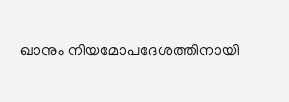ഖാനും നിയമോപദേശത്തിനായി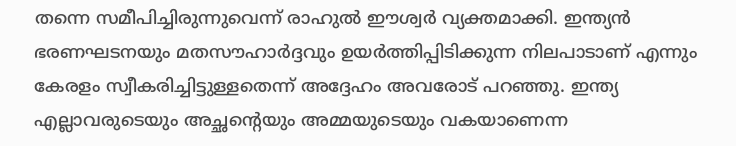തന്നെ സമീപിച്ചിരുന്നുവെന്ന് രാഹുൽ ഈശ്വർ വ്യക്തമാക്കി. ഇന്ത്യൻ ഭരണഘടനയും മതസൗഹാർദ്ദവും ഉയർത്തിപ്പിടിക്കുന്ന നിലപാടാണ് എന്നും കേരളം സ്വീകരിച്ചിട്ടുള്ളതെന്ന് അദ്ദേഹം അവരോട് പറഞ്ഞു. ഇന്ത്യ എല്ലാവരുടെയും അച്ഛന്റെയും അമ്മയുടെയും വകയാണെന്ന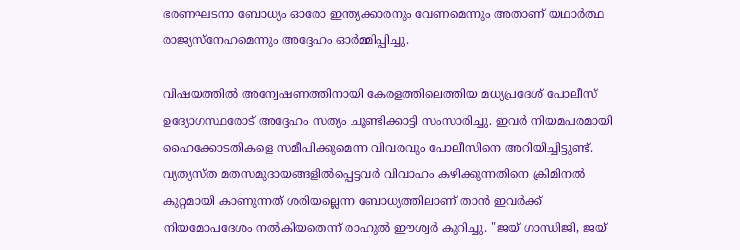ഭരണഘടനാ ബോധ്യം ഓരോ ഇന്ത്യക്കാരനും വേണമെന്നും അതാണ് യഥാർത്ഥ രാജ്യസ്നേഹമെന്നും അദ്ദേഹം ഓർമ്മിപ്പിച്ചു.

വിഷയത്തിൽ അന്വേഷണത്തിനായി കേരളത്തിലെത്തിയ മധ്യപ്രദേശ് പോലീസ് ഉദ്യോഗസ്ഥരോട് അദ്ദേഹം സത്യം ചൂണ്ടിക്കാട്ടി സംസാരിച്ചു. ഇവർ നിയമപരമായി ഹൈക്കോടതികളെ സമീപിക്കുമെന്ന വിവരവും പോലീസിനെ അറിയിച്ചിട്ടുണ്ട്. വ്യത്യസ്ത മതസമുദായങ്ങളിൽപ്പെട്ടവർ വിവാഹം കഴിക്കുന്നതിനെ ക്രിമിനൽ കുറ്റമായി കാണുന്നത് ശരിയല്ലെന്ന ബോധ്യത്തിലാണ് താൻ ഇവർക്ക് നിയമോപദേശം നൽകിയതെന്ന് രാഹുൽ ഈശ്വർ കുറിച്ചു. "ജയ് ഗാന്ധിജി, ജയ്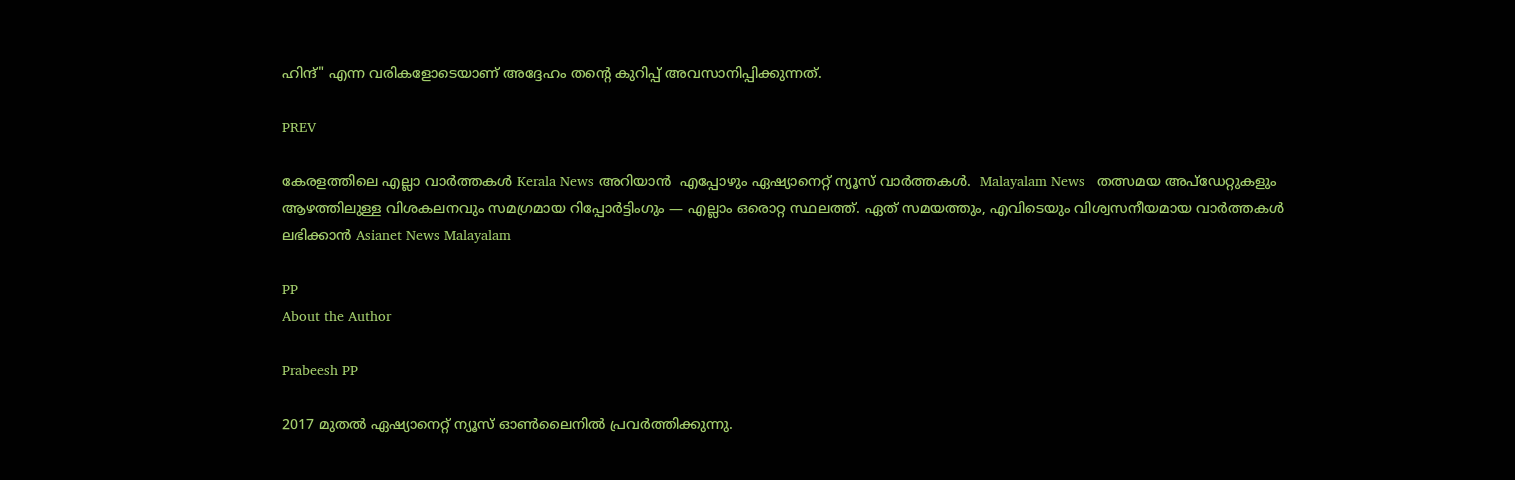ഹിന്ദ്" എന്ന വരികളോടെയാണ് അദ്ദേഹം തന്റെ കുറിപ്പ് അവസാനിപ്പിക്കുന്നത്.

PREV

കേരളത്തിലെ എല്ലാ വാർത്തകൾ Kerala News അറിയാൻ  എപ്പോഴും ഏഷ്യാനെറ്റ് ന്യൂസ് വാർത്തകൾ.  Malayalam News   തത്സമയ അപ്‌ഡേറ്റുകളും ആഴത്തിലുള്ള വിശകലനവും സമഗ്രമായ റിപ്പോർട്ടിംഗും — എല്ലാം ഒരൊറ്റ സ്ഥലത്ത്. ഏത് സമയത്തും, എവിടെയും വിശ്വസനീയമായ വാർത്തകൾ ലഭിക്കാൻ Asianet News Malayalam

PP
About the Author

Prabeesh PP

2017 മുതല്‍ ഏഷ്യാനെറ്റ് ന്യൂസ് ഓണ്‍ലൈനില്‍ പ്രവര്‍ത്തിക്കുന്നു.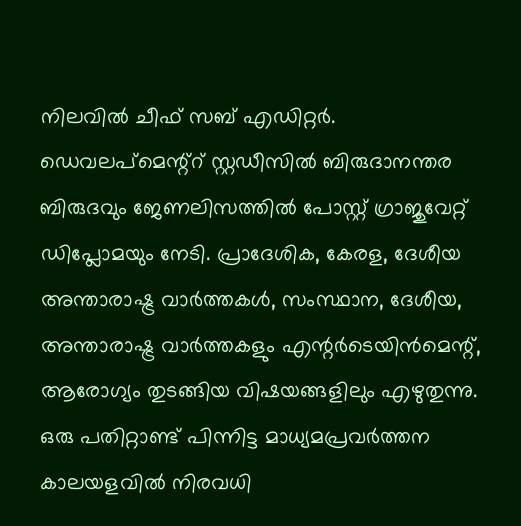നിലവില്‍ ചീഫ് സബ് എഡിറ്റര്‍. ഡെവലപ്മെന്റ്റ് സ്റ്റഡീസിൽ ബിരുദാനന്തര ബിരുദവും ജേണലിസത്തില്‍ പോസ്റ്റ് ഗ്രാജുവേറ്റ് ഡിപ്ലോമയും നേടി. പ്രാദേശിക, കേരള, ദേശീയ അന്താരാഷ്ട്ര വാർത്തകൾ, സംസ്ഥാന, ദേശീയ, അന്താരാഷ്ട്ര വാര്‍ത്തകളും എന്റര്‍ടെയിന്‍മെന്റ്, ആരോഗ്യം തുടങ്ങിയ വിഷയങ്ങളിലും എഴുതുന്നു. ഒരു പതിറ്റാണ്ട് പിന്നിട്ട മാധ്യമപ്രവര്‍ത്തന കാലയളവില്‍ നിരവധി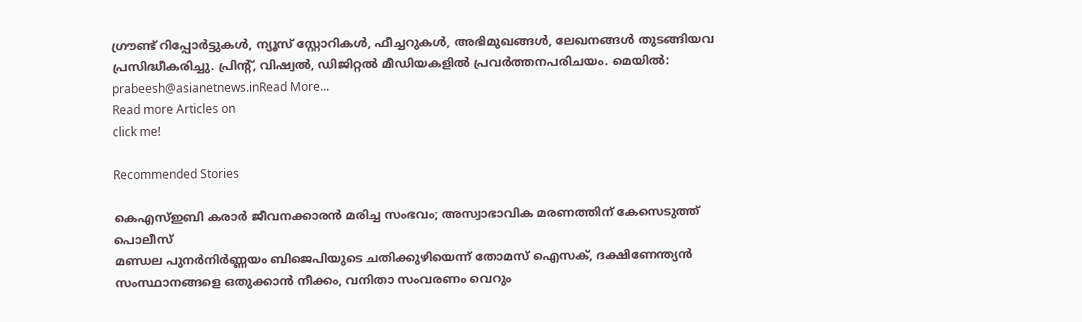ഗ്രൗണ്ട് റിപ്പോര്‍ട്ടുകള്‍, ന്യൂസ് സ്റ്റോറികള്‍, ഫീച്ചറുകള്‍, അഭിമുഖങ്ങള്‍, ലേഖനങ്ങള്‍ തുടങ്ങിയവ പ്രസിദ്ധീകരിച്ചു. പ്രിന്റ്, വിഷ്വല്‍, ഡിജിറ്റല്‍ മീഡിയകളില്‍ പ്രവര്‍ത്തനപരിചയം. മെയില്‍: prabeesh@asianetnews.inRead More...
Read more Articles on
click me!

Recommended Stories

കെഎസ്ഇബി കരാര്‍ ജീവനക്കാരൻ മരിച്ച സംഭവം; അസ്വാഭാവിക മരണത്തിന് കേസെടുത്ത് പൊലീസ്
മണ്ഡല പുനർനിർണ്ണയം ബിജെപിയുടെ ചതിക്കുഴിയെന്ന് തോമസ് ഐസക്, ദക്ഷിണേന്ത്യൻ സംസ്ഥാനങ്ങളെ ഒതുക്കാൻ നീക്കം, വനിതാ സംവരണം വെറും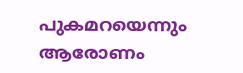പുകമറയെന്നും ആരോണം